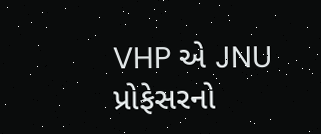VHP એ JNU પ્રોફેસરનો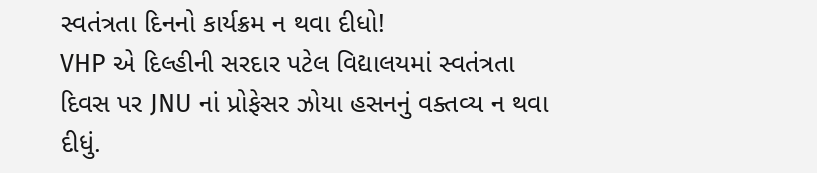સ્વતંત્રતા દિનનો કાર્યક્રમ ન થવા દીધો!
VHP એ દિલ્હીની સરદાર પટેલ વિદ્યાલયમાં સ્વતંત્રતા દિવસ પર JNU નાં પ્રોફેસર ઝોયા હસનનું વક્તવ્ય ન થવા દીધું.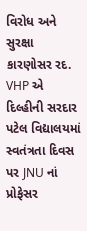વિરોધ અને સુરક્ષા કારણોસર રદ.
VHP એ દિલ્હીની સરદાર પટેલ વિદ્યાલયમાં સ્વતંત્રતા દિવસ પર JNU નાં પ્રોફેસર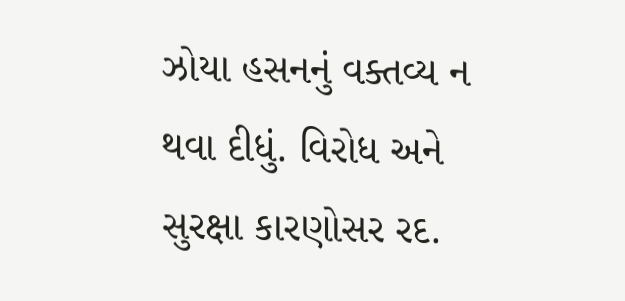ઝોયા હસનનું વક્તવ્ય ન થવા દીધું. વિરોધ અને સુરક્ષા કારણોસર રદ.